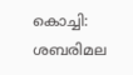കൊച്ചി: ശബരിമല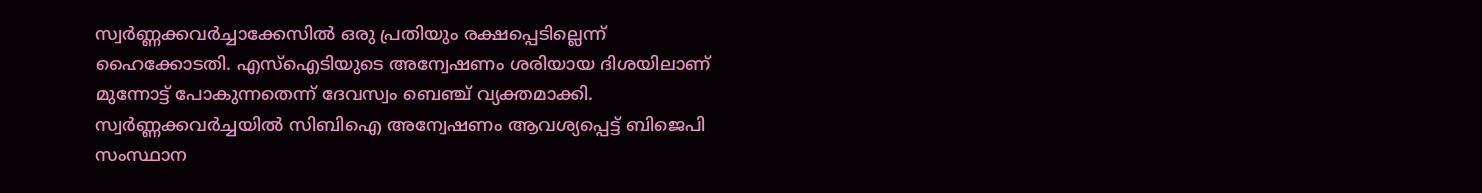സ്വർണ്ണക്കവർച്ചാക്കേസിൽ ഒരു പ്രതിയും രക്ഷപ്പെടില്ലെന്ന് ഹൈക്കോടതി. എസ്ഐടിയുടെ അന്വേഷണം ശരിയായ ദിശയിലാണ് മുന്നോട്ട് പോകുന്നതെന്ന് ദേവസ്വം ബെഞ്ച് വ്യക്തമാക്കി. സ്വർണ്ണക്കവർച്ചയിൽ സിബിഐ അന്വേഷണം ആവശ്യപ്പെട്ട് ബിജെപി സംസ്ഥാന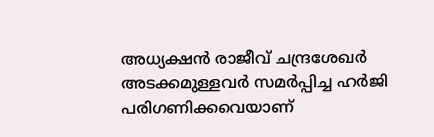അധ്യക്ഷൻ രാജീവ് ചന്ദ്രശേഖർ അടക്കമുള്ളവർ സമർപ്പിച്ച ഹർജി പരിഗണിക്കവെയാണ്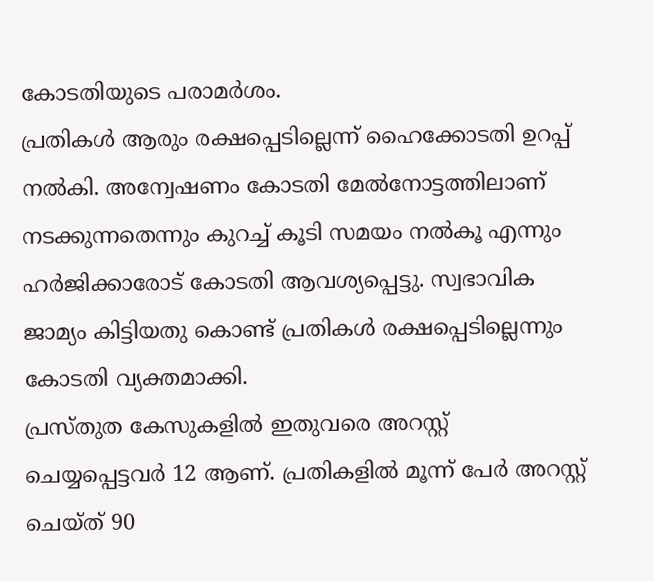കോടതിയുടെ പരാമർശം.
പ്രതികൾ ആരും രക്ഷപ്പെടില്ലെന്ന് ഹൈക്കോടതി ഉറപ്പ് നൽകി. അന്വേഷണം കോടതി മേൽനോട്ടത്തിലാണ് നടക്കുന്നതെന്നും കുറച്ച് കൂടി സമയം നൽകൂ എന്നും ഹർജിക്കാരോട് കോടതി ആവശ്യപ്പെട്ടു. സ്വഭാവിക ജാമ്യം കിട്ടിയതു കൊണ്ട് പ്രതികൾ രക്ഷപ്പെടില്ലെന്നും കോടതി വ്യക്തമാക്കി.
പ്രസ്തുത കേസുകളിൽ ഇതുവരെ അറസ്റ്റ് ചെയ്യപ്പെട്ടവർ 12 ആണ്. പ്രതികളിൽ മൂന്ന് പേർ അറസ്റ്റ് ചെയ്ത് 90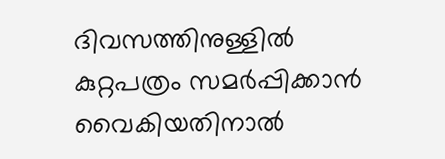ദിവസത്തിനുള്ളിൽ കുറ്റപത്രം സമർപ്പിക്കാൻ വൈകിയതിനാൽ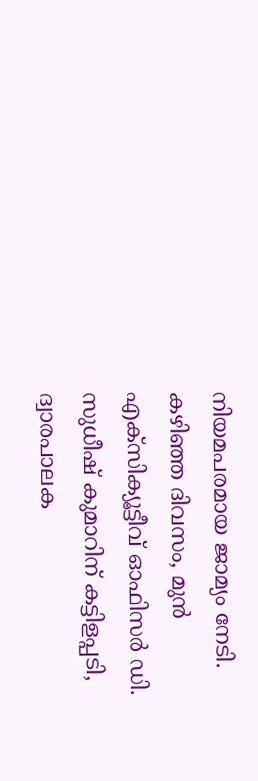നിയമപരമായ ജാമ്യം നേടി.
കഴിഞ്ഞ ദിവസം, മുൻ എക്സിക്യൂട്ടീവ് ഓഫിസർ ഡി. സുധീഷ് കുമാറിന് കട്ടിളപ്പടി, ദ്വാരപാലക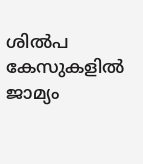ശിൽപ കേസുകളിൽ ജാമ്യം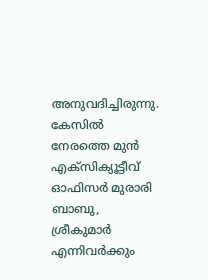അനുവദിച്ചിരുന്നു. കേസിൽ നേരത്തെ മുൻ എക്സിക്യൂട്ടീവ് ഓഫിസർ മുരാരി ബാബു, ശ്രീകുമാർ എന്നിവർക്കും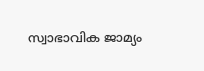സ്വാഭാവിക ജാമ്യം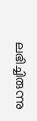ലഭിച്ചിരുന്നു